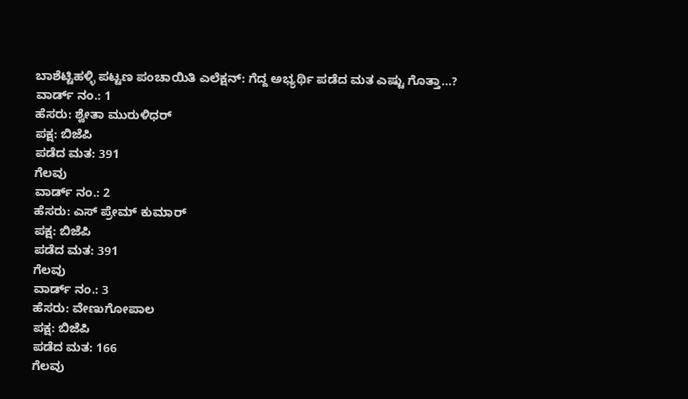ಬಾಶೆಟ್ಟಿಹಳ್ಳಿ ಪಟ್ಟಣ ಪಂಚಾಯಿತಿ ಎಲೆಕ್ಷನ್: ಗೆದ್ದ ಅಭ್ಯರ್ಥಿ ಪಡೆದ ಮತ ಎಷ್ಟು ಗೊತ್ತಾ…?
ವಾರ್ಡ್ ನಂ.: 1
ಹೆಸರು: ಶ್ವೇತಾ ಮುರುಳಿಧರ್
ಪಕ್ಷ: ಬಿಜೆಪಿ
ಪಡೆದ ಮತ: 391
ಗೆಲವು
ವಾರ್ಡ್ ನಂ.: 2
ಹೆಸರು: ಎಸ್ ಪ್ರೇಮ್ ಕುಮಾರ್
ಪಕ್ಷ: ಬಿಜೆಪಿ
ಪಡೆದ ಮತ: 391
ಗೆಲವು
ವಾರ್ಡ್ ನಂ.: 3
ಹೆಸರು: ವೇಣುಗೋಪಾಲ
ಪಕ್ಷ: ಬಿಜೆಪಿ
ಪಡೆದ ಮತ: 166
ಗೆಲವು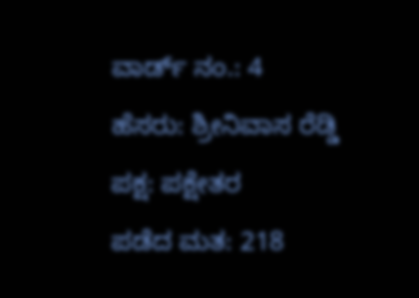ವಾರ್ಡ್ ನಂ.: 4
ಹೆಸರು: ಶ್ರೀನಿವಾಸ ರೆಡ್ಡಿ
ಪಕ್ಷ: ಪಕ್ಷೇತರ
ಪಡೆದ ಮತ: 218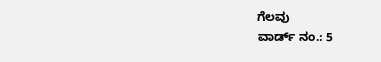ಗೆಲವು
ವಾರ್ಡ್ ನಂ.: 5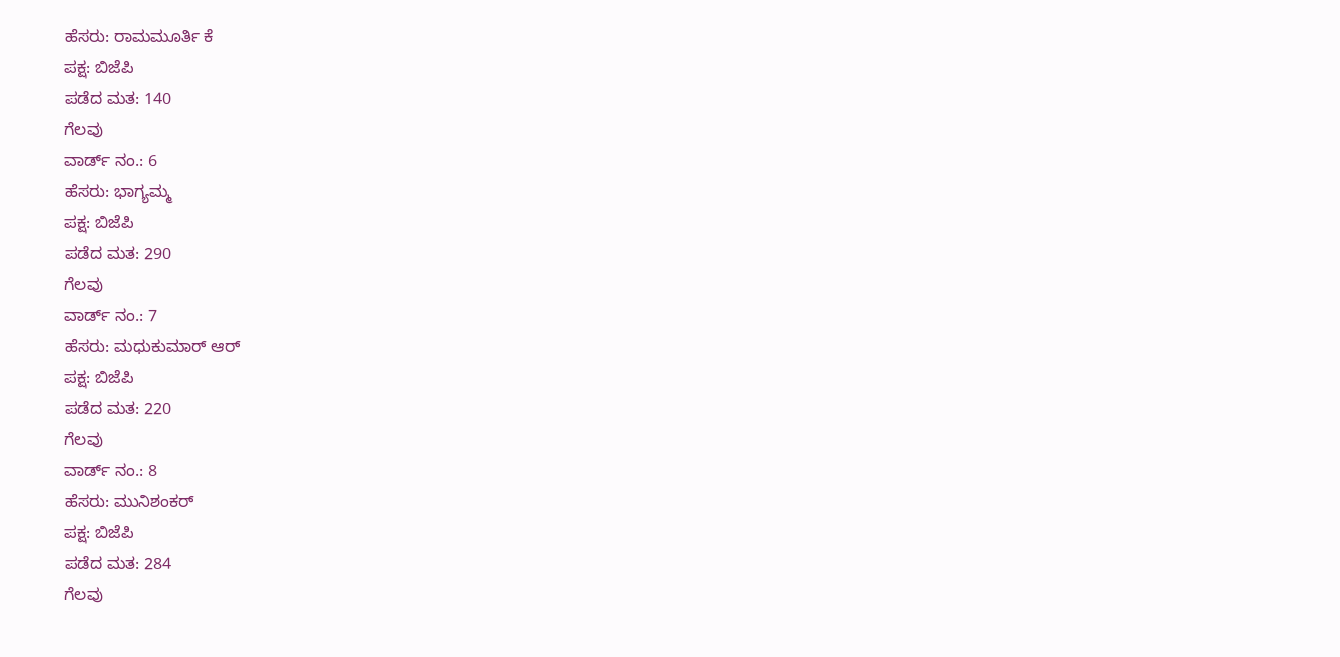ಹೆಸರು: ರಾಮಮೂರ್ತಿ ಕೆ
ಪಕ್ಷ: ಬಿಜೆಪಿ
ಪಡೆದ ಮತ: 140
ಗೆಲವು
ವಾರ್ಡ್ ನಂ.: 6
ಹೆಸರು: ಭಾಗ್ಯಮ್ಮ
ಪಕ್ಷ: ಬಿಜೆಪಿ
ಪಡೆದ ಮತ: 290
ಗೆಲವು
ವಾರ್ಡ್ ನಂ.: 7
ಹೆಸರು: ಮಧುಕುಮಾರ್ ಆರ್
ಪಕ್ಷ: ಬಿಜೆಪಿ
ಪಡೆದ ಮತ: 220
ಗೆಲವು
ವಾರ್ಡ್ ನಂ.: 8
ಹೆಸರು: ಮುನಿಶಂಕರ್
ಪಕ್ಷ: ಬಿಜೆಪಿ
ಪಡೆದ ಮತ: 284
ಗೆಲವು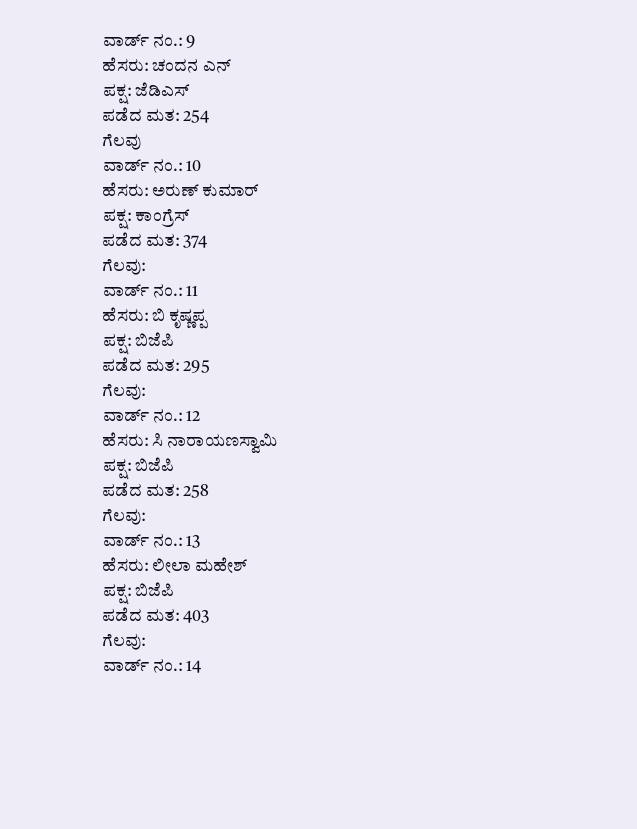ವಾರ್ಡ್ ನಂ.: 9
ಹೆಸರು: ಚಂದನ ಎನ್
ಪಕ್ಷ: ಜೆಡಿಎಸ್
ಪಡೆದ ಮತ: 254
ಗೆಲವು
ವಾರ್ಡ್ ನಂ.: 10
ಹೆಸರು: ಅರುಣ್ ಕುಮಾರ್
ಪಕ್ಷ: ಕಾಂಗ್ರೆಸ್
ಪಡೆದ ಮತ: 374
ಗೆಲವು:
ವಾರ್ಡ್ ನಂ.: 11
ಹೆಸರು: ಬಿ ಕೃಷ್ಣಪ್ಪ
ಪಕ್ಷ: ಬಿಜೆಪಿ
ಪಡೆದ ಮತ: 295
ಗೆಲವು:
ವಾರ್ಡ್ ನಂ.: 12
ಹೆಸರು: ಸಿ ನಾರಾಯಣಸ್ವಾಮಿ
ಪಕ್ಷ: ಬಿಜೆಪಿ
ಪಡೆದ ಮತ: 258
ಗೆಲವು:
ವಾರ್ಡ್ ನಂ.: 13
ಹೆಸರು: ಲೀಲಾ ಮಹೇಶ್
ಪಕ್ಷ: ಬಿಜೆಪಿ
ಪಡೆದ ಮತ: 403
ಗೆಲವು:
ವಾರ್ಡ್ ನಂ.: 14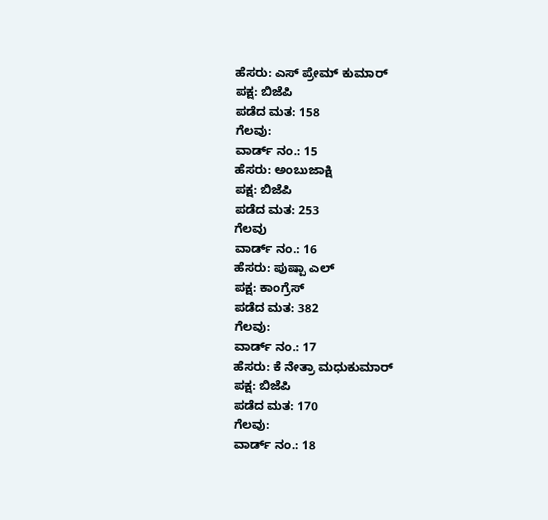ಹೆಸರು: ಎಸ್ ಪ್ರೇಮ್ ಕುಮಾರ್
ಪಕ್ಷ: ಬಿಜೆಪಿ
ಪಡೆದ ಮತ: 158
ಗೆಲವು:
ವಾರ್ಡ್ ನಂ.: 15
ಹೆಸರು: ಅಂಬುಜಾಕ್ಷಿ
ಪಕ್ಷ: ಬಿಜೆಪಿ
ಪಡೆದ ಮತ: 253
ಗೆಲವು
ವಾರ್ಡ್ ನಂ.: 16
ಹೆಸರು: ಪುಷ್ಪಾ ಎಲ್
ಪಕ್ಷ: ಕಾಂಗ್ರೆಸ್
ಪಡೆದ ಮತ: 382
ಗೆಲವು:
ವಾರ್ಡ್ ನಂ.: 17
ಹೆಸರು: ಕೆ ನೇತ್ರಾ ಮಧುಕುಮಾರ್
ಪಕ್ಷ: ಬಿಜೆಪಿ
ಪಡೆದ ಮತ: 170
ಗೆಲವು:
ವಾರ್ಡ್ ನಂ.: 18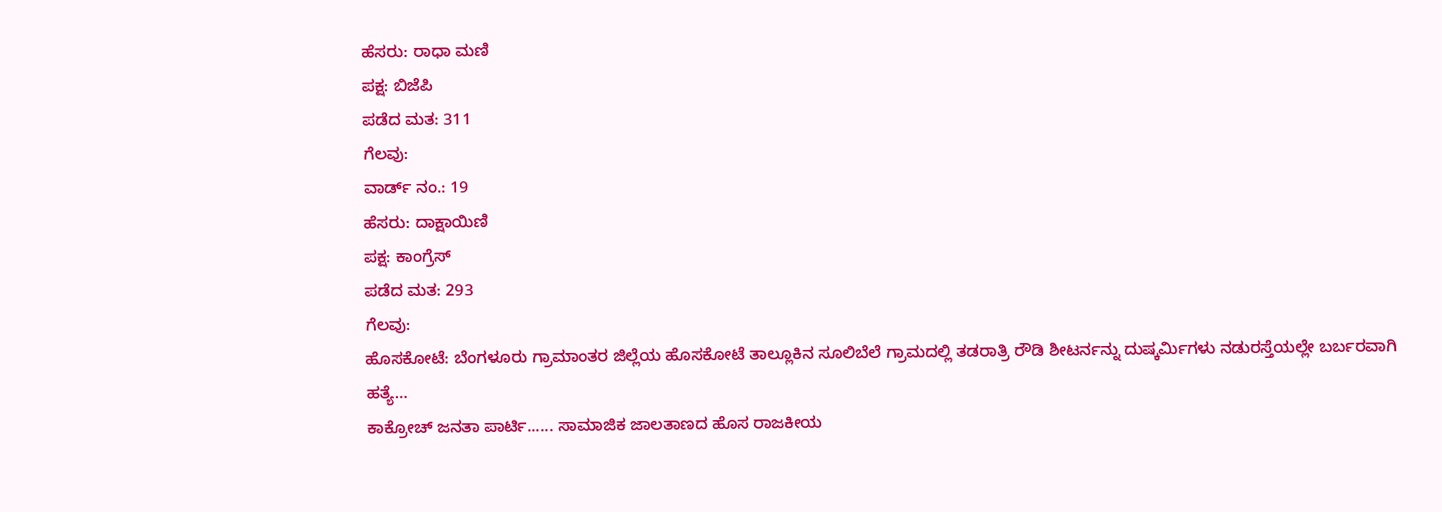ಹೆಸರು: ರಾಧಾ ಮಣಿ
ಪಕ್ಷ: ಬಿಜೆಪಿ
ಪಡೆದ ಮತ: 311
ಗೆಲವು:
ವಾರ್ಡ್ ನಂ.: 19
ಹೆಸರು: ದಾಕ್ಷಾಯಿಣಿ
ಪಕ್ಷ: ಕಾಂಗ್ರೆಸ್
ಪಡೆದ ಮತ: 293
ಗೆಲವು:
ಹೊಸಕೋಟೆ: ಬೆಂಗಳೂರು ಗ್ರಾಮಾಂತರ ಜಿಲ್ಲೆಯ ಹೊಸಕೋಟೆ ತಾಲ್ಲೂಕಿನ ಸೂಲಿಬೆಲೆ ಗ್ರಾಮದಲ್ಲಿ ತಡರಾತ್ರಿ ರೌಡಿ ಶೀಟರ್ನನ್ನು ದುಷ್ಕರ್ಮಿಗಳು ನಡುರಸ್ತೆಯಲ್ಲೇ ಬರ್ಬರವಾಗಿ ಹತ್ಯೆ…
ಕಾಕ್ರೋಚ್ ಜನತಾ ಪಾರ್ಟಿ...... ಸಾಮಾಜಿಕ ಜಾಲತಾಣದ ಹೊಸ ರಾಜಕೀಯ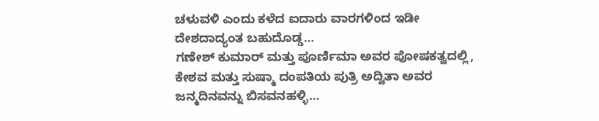ಚಳುವಳಿ ಎಂದು ಕಳೆದ ಐದಾರು ವಾರಗಳಿಂದ ಇಡೀ ದೇಶದಾದ್ಯಂತ ಬಹುದೊಡ್ಡ…
ಗಣೇಶ್ ಕುಮಾರ್ ಮತ್ತು ಪೂರ್ಣಿಮಾ ಅವರ ಪೋಷಕತ್ವದಲ್ಲಿ, ಕೇಶವ ಮತ್ತು ಸುಷ್ಮಾ ದಂಪತಿಯ ಪುತ್ರಿ ಅದ್ವಿತಾ ಅವರ ಜನ್ಮದಿನವನ್ನು ಬಿಸವನಹಳ್ಳಿ…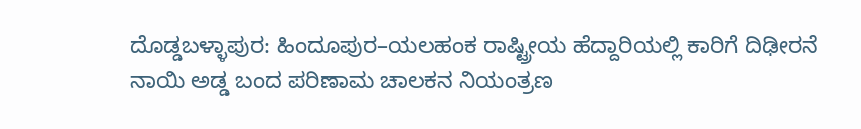ದೊಡ್ಡಬಳ್ಳಾಪುರ: ಹಿಂದೂಪುರ–ಯಲಹಂಕ ರಾಷ್ಟ್ರೀಯ ಹೆದ್ದಾರಿಯಲ್ಲಿ ಕಾರಿಗೆ ದಿಢೀರನೆ ನಾಯಿ ಅಡ್ಡ ಬಂದ ಪರಿಣಾಮ ಚಾಲಕನ ನಿಯಂತ್ರಣ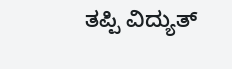ತಪ್ಪಿ ವಿದ್ಯುತ್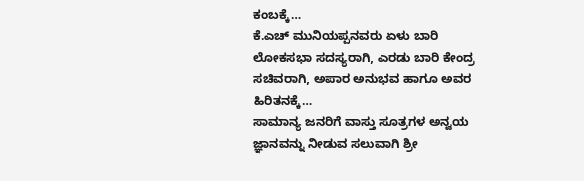ಕಂಬಕ್ಕೆ…
ಕೆ.ಎಚ್ ಮುನಿಯಪ್ಪನವರು ಏಳು ಬಾರಿ ಲೋಕಸಭಾ ಸದಸ್ಯರಾಗಿ, ಎರಡು ಬಾರಿ ಕೇಂದ್ರ ಸಚಿವರಾಗಿ, ಅಪಾರ ಅನುಭವ ಹಾಗೂ ಅವರ ಹಿರಿತನಕ್ಕೆ…
ಸಾಮಾನ್ಯ ಜನರಿಗೆ ವಾಸ್ತು ಸೂತ್ರಗಳ ಅನ್ವಯ ಜ್ಞಾನವನ್ನು ನೀಡುವ ಸಲುವಾಗಿ ಶ್ರೀ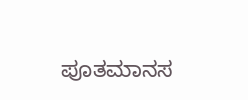ಪೂತಮಾನಸ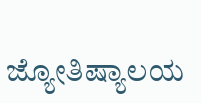ಜ್ಯೋತಿಷ್ಯಾಲಯ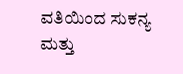ವತಿಯಿಂದ ಸುಕನ್ಯ ಮತ್ತು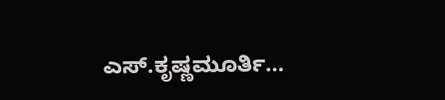ಎಸ್.ಕೃಷ್ಣಮೂರ್ತಿ…